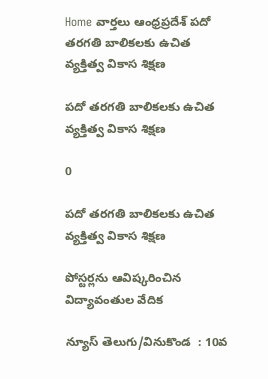Home వార్తలు ఆంధ్రప్రదేశ్‌ పదో తరగతి బాలికలకు ఉచిత వ్యక్తిత్వ వికాస శిక్షణ

పదో తరగతి బాలికలకు ఉచిత వ్యక్తిత్వ వికాస శిక్షణ

0

పదో తరగతి బాలికలకు ఉచిత వ్యక్తిత్వ వికాస శిక్షణ

పోస్టర్లను ఆవిష్కరించిన విద్యావంతుల వేదిక

న్యూస్ తెలుగు/వినుకొండ  : 10వ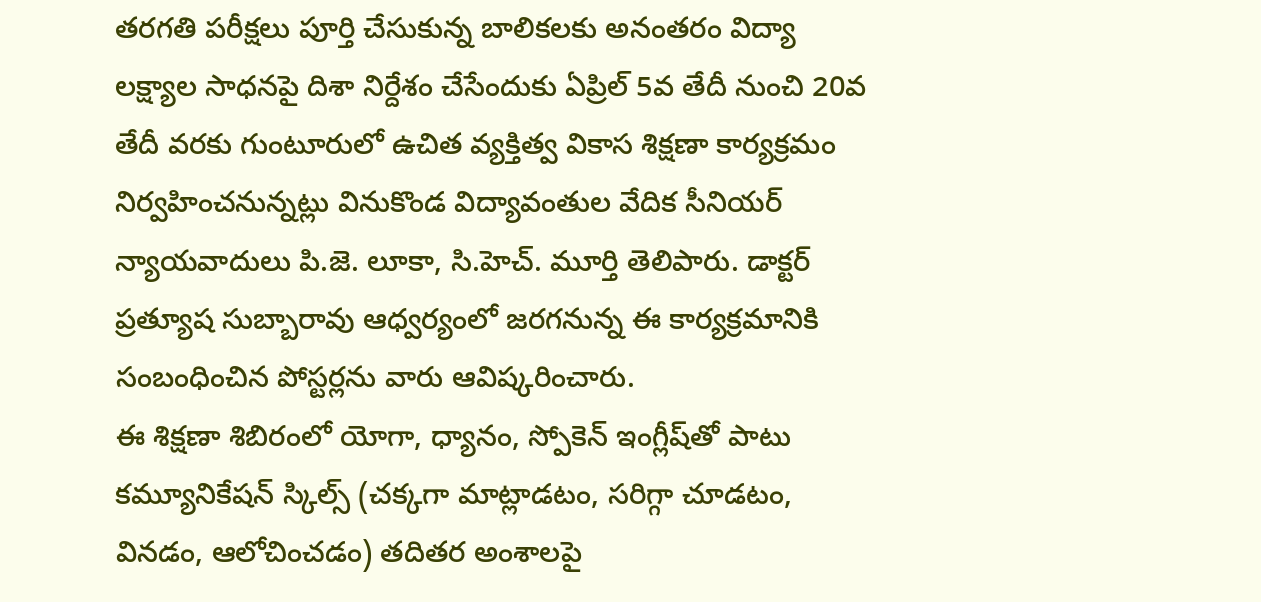తరగతి పరీక్షలు పూర్తి చేసుకున్న బాలికలకు అనంతరం విద్యా లక్ష్యాల సాధనపై దిశా నిర్దేశం చేసేందుకు ఏప్రిల్ 5వ తేదీ నుంచి 20వ తేదీ వరకు గుంటూరులో ఉచిత వ్యక్తిత్వ వికాస శిక్షణా కార్యక్రమం నిర్వహించనున్నట్లు వినుకొండ విద్యావంతుల వేదిక సీనియర్ న్యాయవాదులు పి.జె. లూకా, సి.హెచ్. మూర్తి తెలిపారు. డాక్టర్ ప్రత్యూష సుబ్బారావు ఆధ్వర్యంలో జరగనున్న ఈ కార్యక్రమానికి సంబంధించిన పోస్టర్లను వారు ఆవిష్కరించారు.
ఈ శిక్షణా శిబిరంలో యోగా, ధ్యానం, స్పోకెన్ ఇంగ్లీష్‌తో పాటు కమ్యూనికేషన్ స్కిల్స్ (చక్కగా మాట్లాడటం, సరిగ్గా చూడటం, వినడం, ఆలోచించడం) తదితర అంశాలపై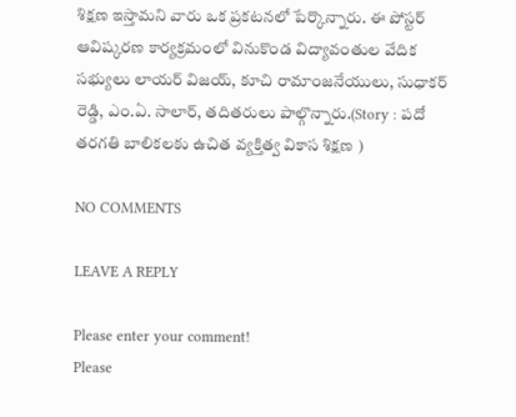శిక్షణ ఇస్తామని వారు ఒక ప్రకటనలో పేర్కొన్నారు. ఈ పోస్టర్ ఆవిష్కరణ కార్యక్రమంలో వినుకొండ విద్యావంతుల వేదిక సభ్యులు లాయర్ విజయ్, కూచి రామాంజనేయులు, సుధాకర్ రెడ్డి, ఎం.ఏ. సాలార్, తదితరులు పాల్గొన్నారు.(Story : పదో తరగతి బాలికలకు ఉచిత వ్యక్తిత్వ వికాస శిక్షణ )

NO COMMENTS

LEAVE A REPLY

Please enter your comment!
Please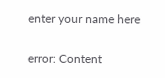enter your name here

error: Content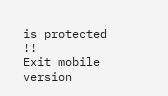is protected !!
Exit mobile version